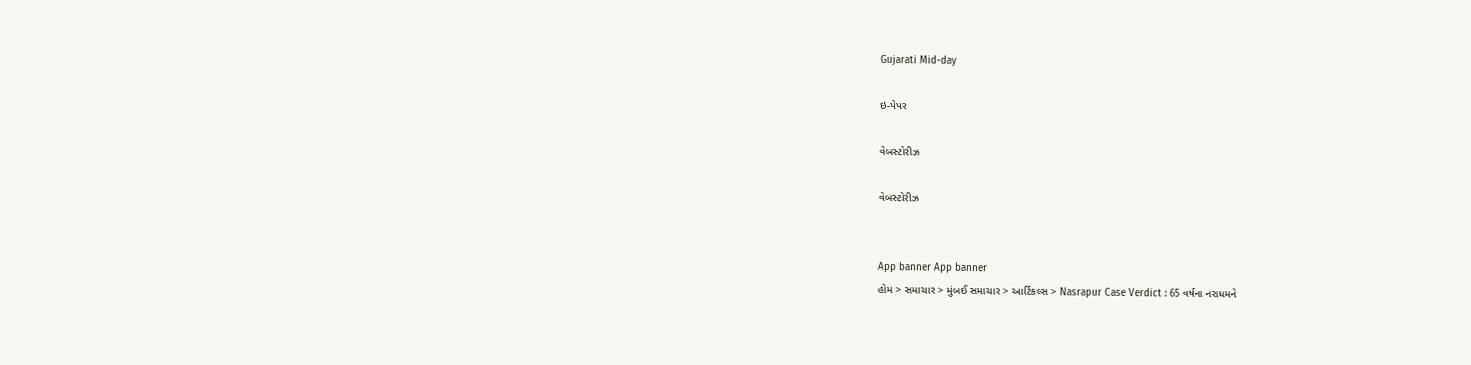Gujarati Mid-day

ઇ-પેપર

વેબસ્ટોરીઝ

વેબસ્ટોરીઝ


App banner App banner
હોમ > સમાચાર > મુંબઈ સમાચાર > આર્ટિકલ્સ > Nasrapur Case Verdict : 65 વર્ષના નરાધમને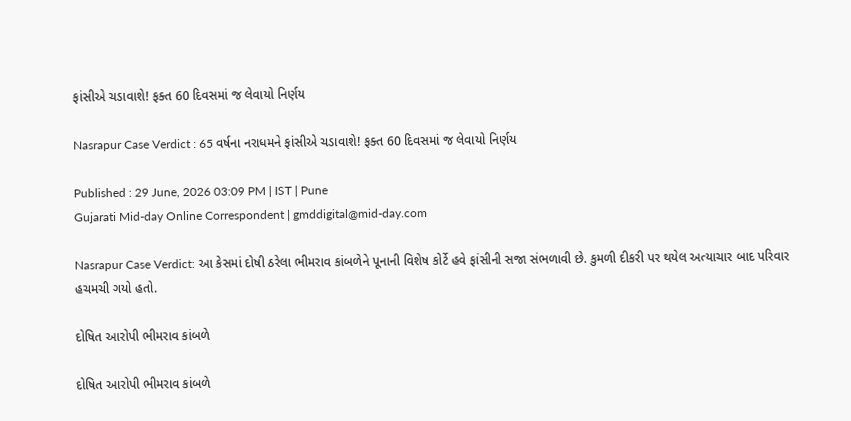ફાંસીએ ચડાવાશે! ફક્ત 60 દિવસમાં જ લેવાયો નિર્ણય

Nasrapur Case Verdict : 65 વર્ષના નરાધમને ફાંસીએ ચડાવાશે! ફક્ત 60 દિવસમાં જ લેવાયો નિર્ણય

Published : 29 June, 2026 03:09 PM | IST | Pune
Gujarati Mid-day Online Correspondent | gmddigital@mid-day.com

Nasrapur Case Verdict: આ કેસમાં દોષી ઠરેલા ભીમરાવ કાંબળેને પૂનાની વિશેષ કોર્ટે હવે ફાંસીની સજા સંભળાવી છે. કુમળી દીકરી પર થયેલ અત્યાચાર બાદ પરિવાર હચમચી ગયો હતો.

દોષિત આરોપી ભીમરાવ કાંબળે

દોષિત આરોપી ભીમરાવ કાંબળે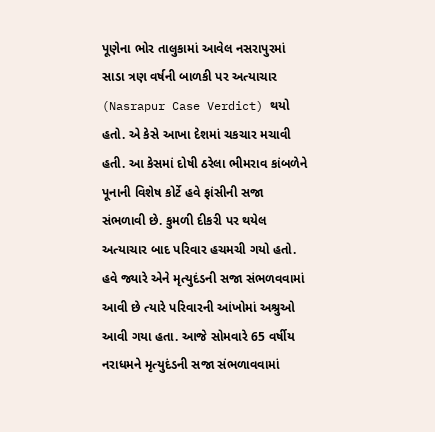પૂણેના ભોર તાલુકામાં આવેલ નસરાપુરમાં સાડા ત્રણ વર્ષની બાળકી પર અત્યાચાર (Nasrapur Case Verdict) થયો હતો. એ કેસે આખા દેશમાં ચકચાર મચાવી હતી. આ કેસમાં દોષી ઠરેલા ભીમરાવ કાંબળેને પૂનાની વિશેષ કોર્ટે હવે ફાંસીની સજા સંભળાવી છે. કુમળી દીકરી પર થયેલ અત્યાચાર બાદ પરિવાર હચમચી ગયો હતો. હવે જ્યારે એને મૃત્યુદંડની સજા સંભળવવામાં આવી છે ત્યારે પરિવારની આંખોમાં અશ્રુઓ આવી ગયા હતા. આજે સોમવારે 65 વર્ષીય નરાધમને મૃત્યુદંડની સજા સંભળાવવામાં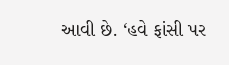આવી છે. ‘હવે ફાંસી પર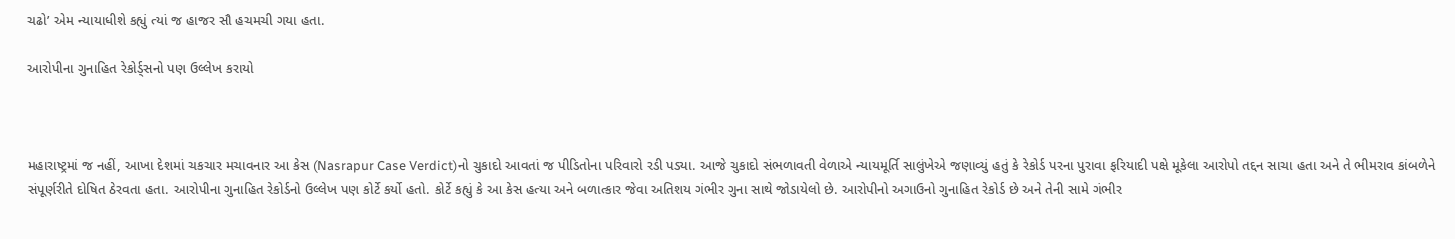ચઢો’ એમ ન્યાયાધીશે કહ્યું ત્યાં જ હાજર સૌ હચમચી ગયા હતા.

આરોપીના ગુનાહિત રેકોર્ડ્સનો પણ ઉલ્લેખ કરાયો



મહારાષ્ટ્રમાં જ નહીં, આખા દેશમાં ચકચાર મચાવનાર આ કેસ (Nasrapur Case Verdict)નો ચુકાદો આવતાં જ પીડિતોના પરિવારો રડી પડ્યા. આજે ચુકાદો સંભળાવતી વેળાએ ન્યાયમૂર્તિ સાલુંખેએ જણાવ્યું હતું કે રેકોર્ડ પરના પુરાવા ફરિયાદી પક્ષે મૂકેલા આરોપો તદ્દન સાચા હતા અને તે ભીમરાવ કાંબળેને સંપૂર્ણરીતે દોષિત ઠેરવતા હતા. આરોપીના ગુનાહિત રેકોર્ડનો ઉલ્લેખ પણ કોર્ટે કર્યો હતો. કોર્ટે કહ્યું કે આ કેસ હત્યા અને બળાત્કાર જેવા અતિશય ગંભીર ગુના સાથે જોડાયેલો છે. આરોપીનો અગાઉનો ગુનાહિત રેકોર્ડ છે અને તેની સામે ગંભીર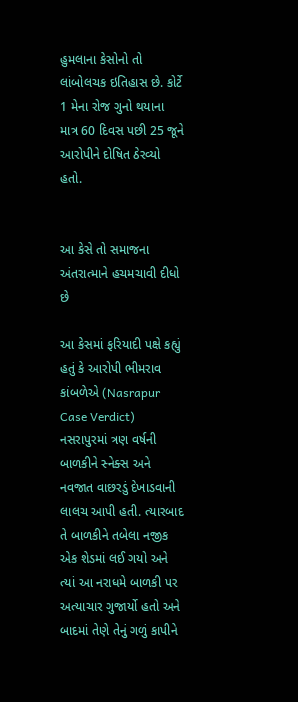હુમલાના કેસોનો તો લાંબોલચક ઇતિહાસ છે. કોર્ટે 1 મેના રોજ ગુનો થયાના માત્ર 60 દિવસ પછી 25 જૂને આરોપીને દોષિત ઠેરવ્યો હતો.


આ કેસે તો સમાજના અંતરાત્માને હચમચાવી દીધો છે

આ કેસમાં ફરિયાદી પક્ષે કહ્યું હતું કે આરોપી ભીમરાવ કાંબળેએ (Nasrapur Case Verdict) નસરાપુરમાં ત્રણ વર્ષની બાળકીને સ્નેક્સ અને નવજાત વાછરડું દેખાડવાની લાલચ આપી હતી. ત્યારબાદ તે બાળકીને તબેલા નજીક એક શેડમાં લઈ ગયો અને ત્યાં આ નરાધમે બાળકી પર અત્યાચાર ગુજાર્યો હતો અને બાદમાં તેણે તેનું ગળું કાપીને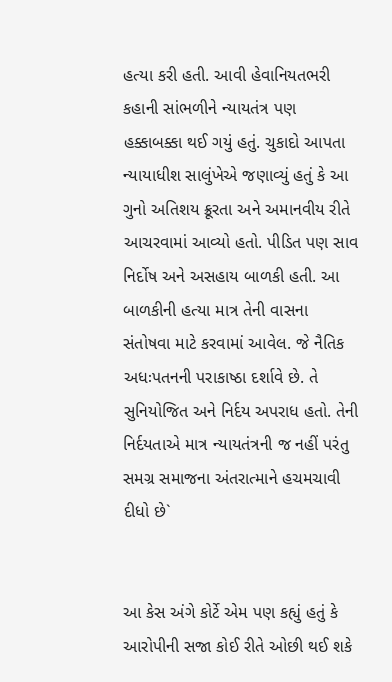હત્યા કરી હતી. આવી હેવાનિયતભરી કહાની સાંભળીને ન્યાયતંત્ર પણ હક્કાબક્કા થઈ ગયું હતું. ચુકાદો આપતા ન્યાયાધીશ સાલુંખેએ જણાવ્યું હતું કે આ ગુનો અતિશય ક્રૂરતા અને અમાનવીય રીતે આચરવામાં આવ્યો હતો. પીડિત પણ સાવ નિર્દોષ અને અસહાય બાળકી હતી. આ બાળકીની હત્યા માત્ર તેની વાસના સંતોષવા માટે કરવામાં આવેલ. જે નૈતિક અધઃપતનની પરાકાષ્ઠા દર્શાવે છે. તે સુનિયોજિત અને નિર્દય અપરાધ હતો. તેની નિર્દયતાએ માત્ર ન્યાયતંત્રની જ નહીં પરંતુ સમગ્ર સમાજના અંતરાત્માને હચમચાવી દીધો છે`


આ કેસ અંગે કોર્ટે એમ પણ કહ્યું હતું કે આરોપીની સજા કોઈ રીતે ઓછી થઈ શકે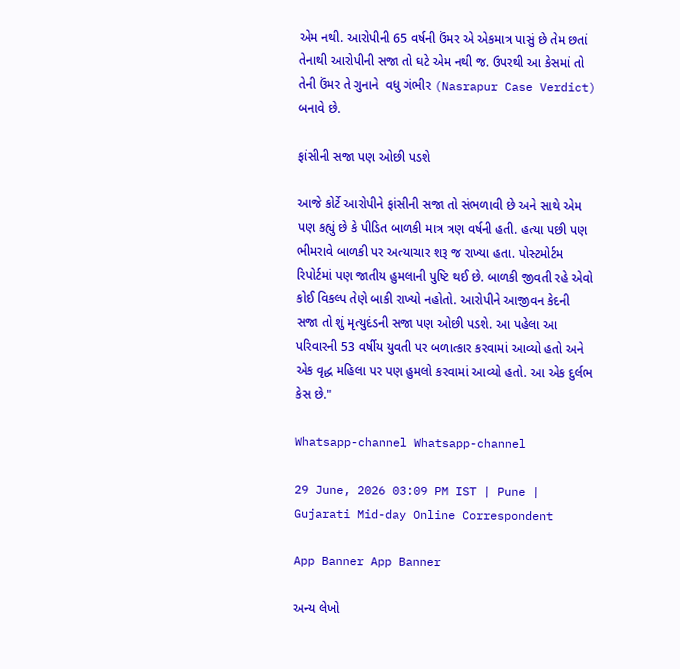એમ નથી. આરોપીની 65 વર્ષની ઉંમર એ એકમાત્ર પાસું છે તેમ છતાં તેનાથી આરોપીની સજા તો ઘટે એમ નથી જ. ઉપરથી આ કેસમાં તો તેની ઉંમર તે ગુનાને  વધુ ગંભીર (Nasrapur Case Verdict) બનાવે છે.

ફાંસીની સજા પણ ઓછી પડશે

આજે કોર્ટે આરોપીને ફાંસીની સજા તો સંભળાવી છે અને સાથે એમ પણ કહ્યું છે કે પીડિત બાળકી માત્ર ત્રણ વર્ષની હતી. હત્યા પછી પણ ભીમરાવે બાળકી પર અત્યાચાર શરૂ જ રાખ્યા હતા. પોસ્ટમોર્ટમ રિપોર્ટમાં પણ જાતીય હુમલાની પુષ્ટિ થઈ છે. બાળકી જીવતી રહે એવો કોઈ વિકલ્પ તેણે બાકી રાખ્યો નહોતો. આરોપીને આજીવન કેદની સજા તો શું મૃત્યુદંડની સજા પણ ઓછી પડશે. આ પહેલા આ પરિવારની 53 વર્ષીય યુવતી પર બળાત્કાર કરવામાં આવ્યો હતો અને એક વૃદ્ધ મહિલા પર પણ હુમલો કરવામાં આવ્યો હતો. આ એક દુર્લભ કેસ છે."

Whatsapp-channel Whatsapp-channel

29 June, 2026 03:09 PM IST | Pune | Gujarati Mid-day Online Correspondent

App Banner App Banner

અન્ય લેખો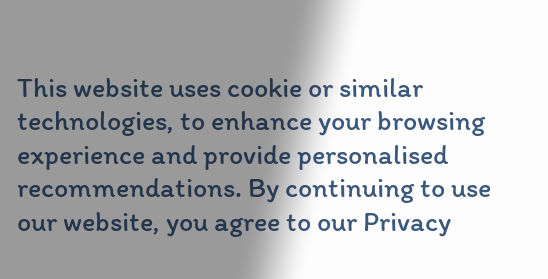This website uses cookie or similar technologies, to enhance your browsing experience and provide personalised recommendations. By continuing to use our website, you agree to our Privacy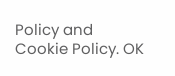Policy and Cookie Policy. OK